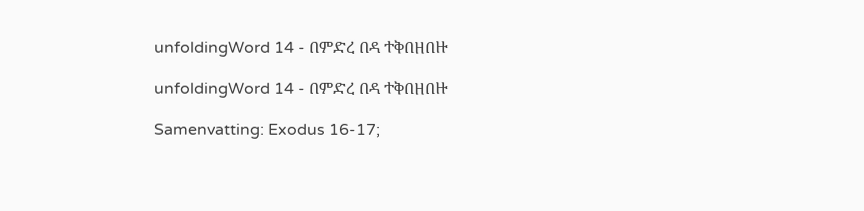unfoldingWord 14 - በምድረ በዳ ተቅበዘበዙ

unfoldingWord 14 - በምድረ በዳ ተቅበዘበዙ

Samenvatting: Exodus 16-17;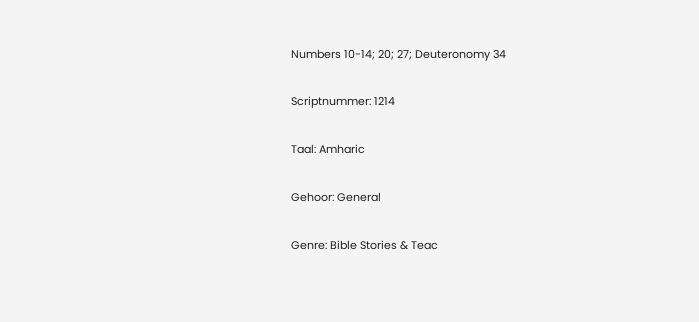Numbers 10-14; 20; 27; Deuteronomy 34

Scriptnummer: 1214

Taal: Amharic

Gehoor: General

Genre: Bible Stories & Teac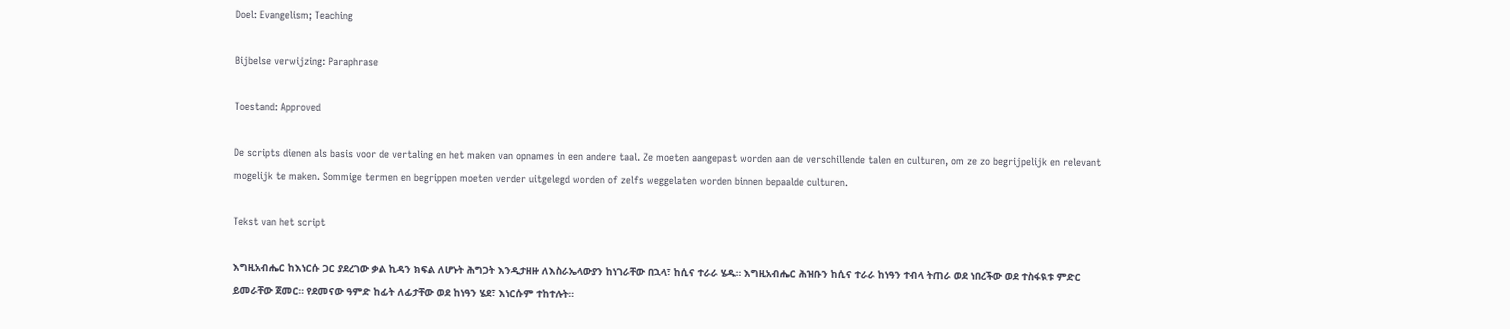Doel: Evangelism; Teaching

Bijbelse verwijzing: Paraphrase

Toestand: Approved

De scripts dienen als basis voor de vertaling en het maken van opnames in een andere taal. Ze moeten aangepast worden aan de verschillende talen en culturen, om ze zo begrijpelijk en relevant mogelijk te maken. Sommige termen en begrippen moeten verder uitgelegd worden of zelfs weggelaten worden binnen bepaalde culturen.

Tekst van het script

እግዚአብሔር ከእነርሱ ጋር ያደረገው ቃል ኪዳን ክፍል ለሆኑት ሕግጋት እንዲታዘዙ ለእስራኤላውያን ከነገራቸው በኋላ፣ ከሲና ተራራ ሄዱ። እግዚአብሔር ሕዝቡን ከሲና ተራራ ከነዓን ተብላ ትጠራ ወደ ነበረችው ወደ ተስፋዪቱ ምድር ይመራቸው ጀመር። የደመናው ዓምድ ከፊት ለፊታቸው ወደ ከነዓን ሄደ፣ እነርሱም ተከተሉት።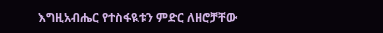እግዚአብሔር የተስፋዪቱን ምድር ለዘሮቻቸው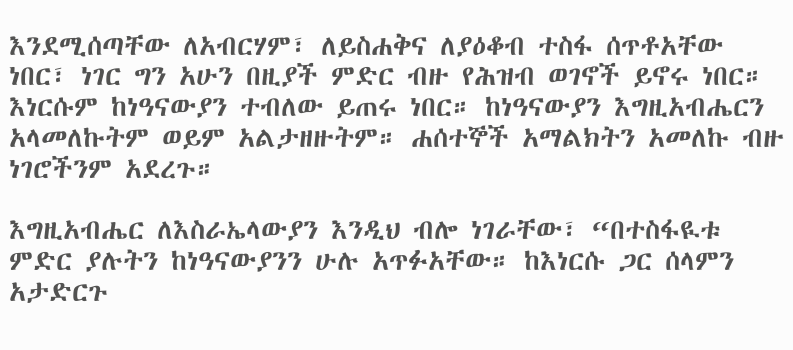እንደሚሰጣቸው ለአብርሃም፣ ለይስሐቅና ለያዕቆብ ተስፋ ሰጥቶአቸው ነበር፣ ነገር ግን አሁን በዚያች ምድር ብዙ የሕዝብ ወገኖች ይኖሩ ነበር። እነርሱም ከነዓናውያን ተብለው ይጠሩ ነበር። ከነዓናውያን እግዚአብሔርን አላመለኩትም ወይም አልታዘዙትም። ሐሰተኞች አማልክትን አመለኩ ብዙ ነገሮችንም አደረጉ።

እግዚአብሔር ለእስራኤላውያን እንዲህ ብሎ ነገራቸው፣ “በተስፋዪቱ ምድር ያሉትን ከነዓናውያንን ሁሉ አጥፉአቸው። ከእነርሱ ጋር ሰላምን አታድርጉ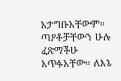አታግቡአቸውም። ጣዖቶቻቸውን ሁሉ ፈጽማችሁ አጥፉአቸው። ለእኔ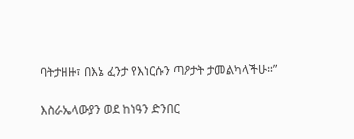ባትታዘዙ፣ በእኔ ፈንታ የእነርሱን ጣዖታት ታመልካላችሁ።”

እስራኤላውያን ወደ ከነዓን ድንበር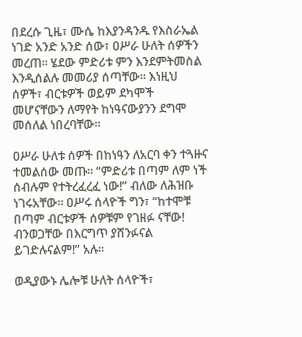በደረሱ ጊዜ፣ ሙሴ ከእያንዳንዱ የእስራኤል ነገድ አንድ አንድ ሰው፣ ዐሥራ ሁለት ሰዎችን መረጠ። ሄደው ምድሪቱ ምን እንደምትመስል እንዲሰልሉ መመሪያ ሰጣቸው። እነዚህ ሰዎች፣ ብርቱዎች ወይም ደካሞች መሆናቸውን ለማየት ከነዓናውያንን ደግሞ መሰለል ነበረባቸው።

ዐሥራ ሁለቱ ሰዎች በከነዓን ለአርባ ቀን ተጓዙና ተመልሰው መጡ። “ምድሪቱ በጣም ለም ነች ሰብሉም የተትረፈረፈ ነው!” ብለው ለሕዝቡ ነገሩአቸው። ዐሥሩ ሰላዮች ግን፣ “ከተሞቹ በጣም ብርቱዎች ሰዎቹም የገዘፉ ናቸው! ብንወጋቸው በእርግጥ ያሸንፉናል ይገድሉናልም!” አሉ።

ወዲያውኑ ሌሎቹ ሁለት ሰላዮች፣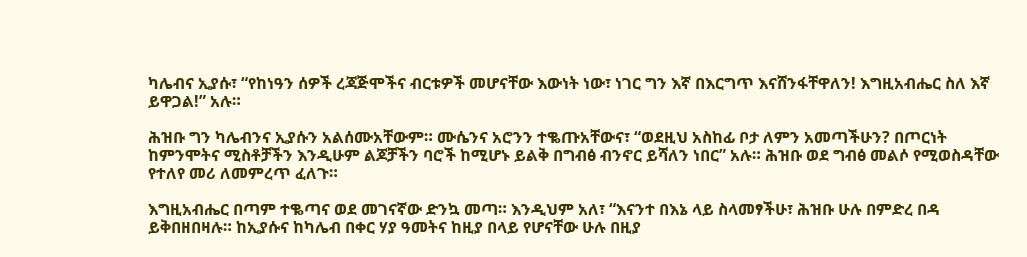ካሌብና ኢያሱ፣ “የከነዓን ሰዎች ረጃጅሞችና ብርቱዎች መሆናቸው እውነት ነው፣ ነገር ግን እኛ በእርግጥ እናሸንፋቸዋለን! እግዚአብሔር ስለ እኛ ይዋጋል!” አሉ።

ሕዝቡ ግን ካሌብንና ኢያሱን አልሰሙአቸውም። ሙሴንና አሮንን ተቈጡአቸውና፣ “ወደዚህ አስከፊ ቦታ ለምን አመጣችሁን? በጦርነት ከምንሞትና ሚስቶቻችን እንዲሁም ልጆቻችን ባሮች ከሚሆኑ ይልቅ በግብፅ ብንኖር ይሻለን ነበር” አሉ። ሕዝቡ ወደ ግብፅ መልሶ የሚወስዳቸው የተለየ መሪ ለመምረጥ ፈለጉ።

እግዚአብሔር በጣም ተቈጣና ወደ መገናኛው ድንኳ መጣ። እንዲህም አለ፣ “እናንተ በእኔ ላይ ስላመፃችሁ፣ ሕዝቡ ሁሉ በምድረ በዳ ይቅበዘበዛሉ። ከኢያሱና ከካሌብ በቀር ሃያ ዓመትና ከዚያ በላይ የሆናቸው ሁሉ በዚያ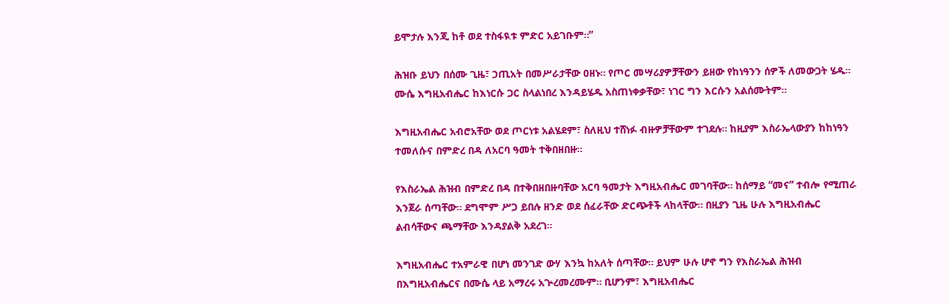ይሞታሉ እንጂ ከቶ ወደ ተስፋዪቱ ምድር አይገቡም።”

ሕዝቡ ይህን በሰሙ ጊዜ፣ ኃጢአት በመሥራታቸው ዐዘኑ። የጦር መሣሪያዎቻቸውን ይዘው የከነዓንን ሰዎች ለመውጋት ሄዱ። ሙሴ እግዚአብሔር ከእነርሱ ጋር ስላልነበረ እንዳይሄዱ አስጠነቀቃቸው፣ ነገር ግን እርሱን አልሰሙትም።

እግዚአብሔር አብሮአቸው ወደ ጦርነቱ አልሄደም፣ ስለዚህ ተሸነፉ ብዙዎቻቸውም ተገደሉ። ከዚያም እስራኤላውያን ከከነዓን ተመለሱና በምድረ በዳ ለአርባ ዓመት ተቅበዘበዙ።

የእስራኤል ሕዝብ በምድረ በዳ በተቅበዘበዙባቸው አርባ ዓመታት እግዚአብሔር መገባቸው። ከሰማይ “መና” ተብሎ የሚጠራ እንጀራ ሰጣቸው። ደግሞም ሥጋ ይበሉ ዘንድ ወደ ሰፈራቸው ድርጭቶች ላከላቸው። በዚያን ጊዜ ሁሉ እግዚአብሔር ልብሳቸውና ጫማቸው እንዳያልቅ አደረገ።

እግዚአብሔር ተአምራዊ በሆነ መንገድ ውሃ እንኳ ከአለት ሰጣቸው። ይህም ሁሉ ሆኖ ግን የእስራኤል ሕዝብ በእግዚአብሔርና በሙሴ ላይ አማረሩ አጕረመረሙም። ቢሆንም፣ እግዚአብሔር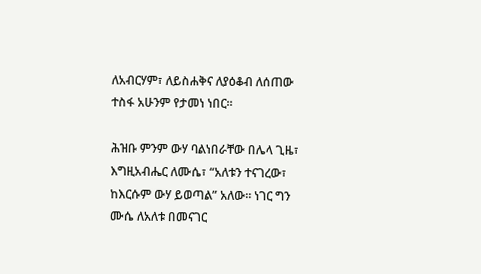ለአብርሃም፣ ለይስሐቅና ለያዕቆብ ለሰጠው ተስፋ አሁንም የታመነ ነበር።

ሕዝቡ ምንም ውሃ ባልነበራቸው በሌላ ጊዜ፣ እግዚአብሔር ለሙሴ፣ “አለቱን ተናገረው፣ ከእርሱም ውሃ ይወጣል” አለው። ነገር ግን ሙሴ ለአለቱ በመናገር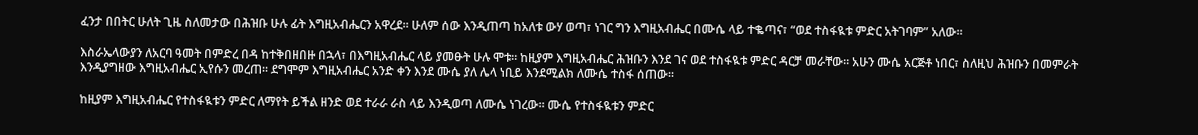ፈንታ በበትር ሁለት ጊዜ ስለመታው በሕዝቡ ሁሉ ፊት እግዚአብሔርን አዋረደ። ሁለም ሰው እንዲጠጣ ከአለቱ ውሃ ወጣ፣ ነገር ግን እግዚአብሔር በሙሴ ላይ ተቈጣና፣ “ወደ ተስፋዪቱ ምድር አትገባም” አለው።

እስራኤላውያን ለአርባ ዓመት በምድረ በዳ ከተቅበዘበዙ በኋላ፣ በእግዚአብሔር ላይ ያመፁት ሁሉ ሞቱ። ከዚያም እግዚአብሔር ሕዝቡን እንደ ገና ወደ ተስፋዪቱ ምድር ዳርቻ መራቸው። አሁን ሙሴ አርጅቶ ነበር፣ ስለዚህ ሕዝቡን በመምራት እንዲያግዘው እግዚአብሔር ኢየሱን መረጠ። ደግሞም እግዚአብሔር አንድ ቀን እንደ ሙሴ ያለ ሌላ ነቢይ እንደሚልክ ለሙሴ ተስፋ ሰጠው።

ከዚያም እግዚአብሔር የተስፋዪቱን ምድር ለማየት ይችል ዘንድ ወደ ተራራ ራስ ላይ እንዲወጣ ለሙሴ ነገረው። ሙሴ የተስፋዪቱን ምድር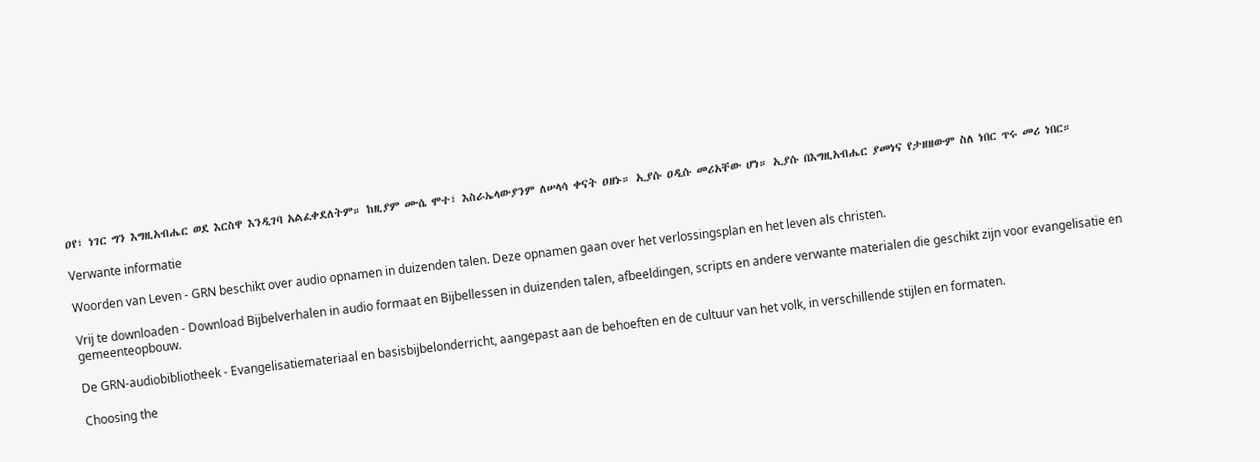ዐየ፣ ነገር ግን እግዚአብሔር ወደ እርስዋ እንዲገባ አልፈቀደለትም። ከዚያም ሙሴ ሞተ፣ እስራኤላውያንም ለሠላሳ ቀናት ዐዘኑ። ኢያሱ ዐዲሱ መሪአቸው ሆነ። ኢያሱ በእግዚአብሔር ያመነና የታዘዘውም ስለ ነበር ጥሩ መሪ ነበር።

Verwante informatie

Woorden van Leven - GRN beschikt over audio opnamen in duizenden talen. Deze opnamen gaan over het verlossingsplan en het leven als christen.

Vrij te downloaden - Download Bijbelverhalen in audio formaat en Bijbellessen in duizenden talen, afbeeldingen, scripts en andere verwante materialen die geschikt zijn voor evangelisatie en gemeenteopbouw.

De GRN-audiobibliotheek - Evangelisatiemateriaal en basisbijbelonderricht, aangepast aan de behoeften en de cultuur van het volk, in verschillende stijlen en formaten.

Choosing the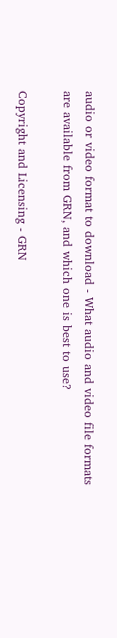audio or video format to download - What audio and video file formats are available from GRN, and which one is best to use?

Copyright and Licensing - GRN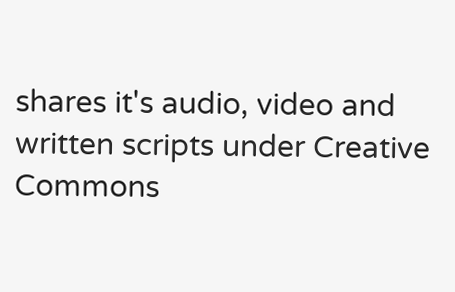shares it's audio, video and written scripts under Creative Commons